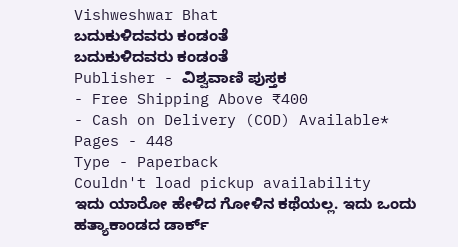Vishweshwar Bhat
ಬದುಕುಳಿದವರು ಕಂಡಂತೆ
ಬದುಕುಳಿದವರು ಕಂಡಂತೆ
Publisher - ವಿಶ್ವವಾಣಿ ಪುಸ್ತಕ
- Free Shipping Above ₹400
- Cash on Delivery (COD) Available*
Pages - 448
Type - Paperback
Couldn't load pickup availability
ಇದು ಯಾರೋ ಹೇಳಿದ ಗೋಳಿನ ಕಥೆಯಲ್ಲ. ಇದು ಒಂದು ಹತ್ಯಾಕಾಂಡದ ಡಾರ್ಕ್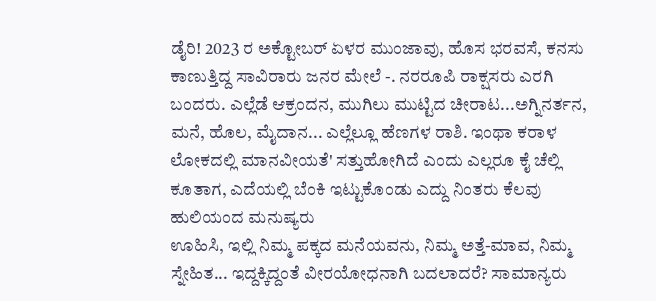ಡೈರಿ! 2023 ರ ಅಕ್ಟೋಬರ್ ಏಳರ ಮುಂಜಾವು, ಹೊಸ ಭರವಸೆ, ಕನಸು ಕಾಣುತ್ತಿದ್ದ ಸಾವಿರಾರು ಜನರ ಮೇಲೆ -. ನರರೂಪಿ ರಾಕ್ಷಸರು ಎರಗಿ ಬಂದರು. ಎಲ್ಲೆಡೆ ಆಕ್ರಂದನ, ಮುಗಿಲು ಮುಟ್ಟಿದ ಚೀರಾಟ...ಅಗ್ನಿನರ್ತನ, ಮನೆ, ಹೊಲ, ಮೈದಾನ... ಎಲ್ಲೆಲ್ಲೂ ಹೆಣಗಳ ರಾಶಿ. ಇಂಥಾ ಕರಾಳ ಲೋಕದಲ್ಲಿ ಮಾನವೀಯತೆ' ಸತ್ತುಹೋಗಿದೆ ಎಂದು ಎಲ್ಲರೂ ಕೈ ಚೆಲ್ಲಿ ಕೂತಾಗ, ಎದೆಯಲ್ಲಿ ಬೆಂಕಿ ಇಟ್ಟುಕೊಂಡು ಎದ್ದು ನಿಂತರು ಕೆಲವು ಹುಲಿಯಂದ ಮನುಷ್ಯರು
ಊಹಿಸಿ, ಇಲ್ಲಿ ನಿಮ್ಮ ಪಕ್ಕದ ಮನೆಯವನು, ನಿಮ್ಮ ಅತ್ತೆ-ಮಾವ, ನಿಮ್ಮ ಸ್ನೇಹಿತ... ಇದ್ದಕ್ಕಿದ್ದಂತೆ ವೀರಯೋಧನಾಗಿ ಬದಲಾದರೆ? ಸಾಮಾನ್ಯರು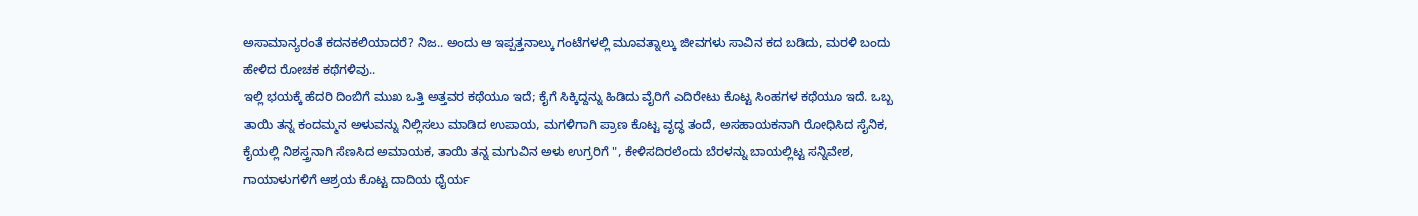ಅಸಾಮಾನ್ಯರಂತೆ ಕದನಕಲಿಯಾದರೆ? ನಿಜ.. ಅಂದು ಆ ಇಪ್ಪತ್ತನಾಲ್ಕು ಗಂಟೆಗಳಲ್ಲಿ ಮೂವತ್ನಾಲ್ಕು ಜೀವಗಳು ಸಾವಿನ ಕದ ಬಡಿದು, ಮರಳಿ ಬಂದು ಹೇಳಿದ ರೋಚಕ ಕಥೆಗಳಿವು..
ಇಲ್ಲಿ ಭಯಕ್ಕೆ ಹೆದರಿ ದಿಂಬಿಗೆ ಮುಖ ಒತ್ತಿ ಅತ್ತವರ ಕಥೆಯೂ ಇದೆ; ಕೈಗೆ ಸಿಕ್ಕಿದ್ದನ್ನು ಹಿಡಿದು ವೈರಿಗೆ ಎದಿರೇಟು ಕೊಟ್ಟ ಸಿಂಹಗಳ ಕಥೆಯೂ ಇದೆ. ಒಬ್ಬ ತಾಯಿ ತನ್ನ ಕಂದಮ್ಮನ ಅಳುವನ್ನು ನಿಲ್ಲಿಸಲು ಮಾಡಿದ ಉಪಾಯ, ಮಗಳಿಗಾಗಿ ಪ್ರಾಣ ಕೊಟ್ಟ ವೃದ್ಧ ತಂದೆ, ಅಸಹಾಯಕನಾಗಿ ರೋಧಿಸಿದ ಸೈನಿಕ, ಕೈಯಲ್ಲಿ ನಿಶಸ್ತ್ರನಾಗಿ ಸೆಣಸಿದ ಅಮಾಯಕ, ತಾಯಿ ತನ್ನ ಮಗುವಿನ ಅಳು ಉಗ್ರರಿಗೆ ", ಕೇಳಿಸದಿರಲೆಂದು ಬೆರಳನ್ನು ಬಾಯಲ್ಲಿಟ್ಟ ಸನ್ನಿವೇಶ, ಗಾಯಾಳುಗಳಿಗೆ ಆಶ್ರಯ ಕೊಟ್ಟ ದಾದಿಯ ಧೈರ್ಯ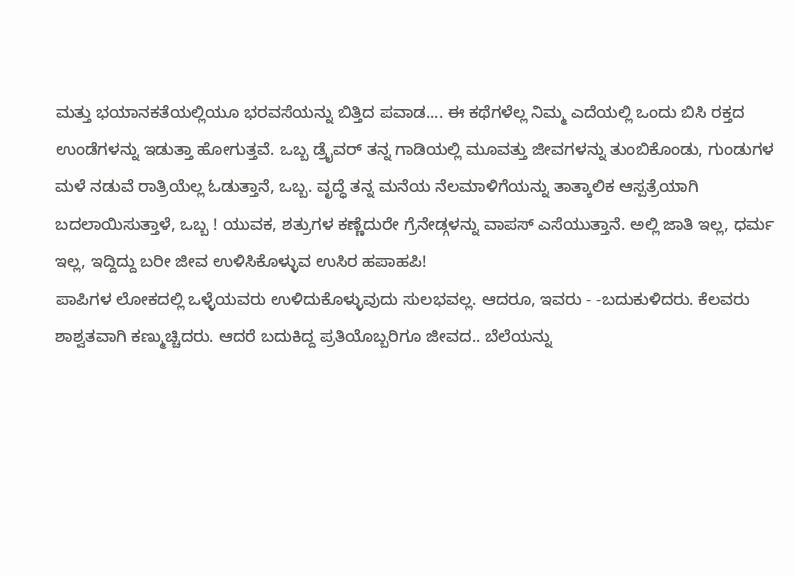ಮತ್ತು ಭಯಾನಕತೆಯಲ್ಲಿಯೂ ಭರವಸೆಯನ್ನು ಬಿತ್ತಿದ ಪವಾಡ.... ಈ ಕಥೆಗಳೆಲ್ಲ ನಿಮ್ಮ ಎದೆಯಲ್ಲಿ ಒಂದು ಬಿಸಿ ರಕ್ತದ ಉಂಡೆಗಳನ್ನು ಇಡುತ್ತಾ ಹೋಗುತ್ತವೆ. ಒಬ್ಬ ಡ್ರೈವರ್ ತನ್ನ ಗಾಡಿಯಲ್ಲಿ ಮೂವತ್ತು ಜೀವಗಳನ್ನು ತುಂಬಿಕೊಂಡು, ಗುಂಡುಗಳ ಮಳೆ ನಡುವೆ ರಾತ್ರಿಯೆಲ್ಲ ಓಡುತ್ತಾನೆ, ಒಬ್ಬ. ವೃದ್ಧೆ ತನ್ನ ಮನೆಯ ನೆಲಮಾಳಿಗೆಯನ್ನು ತಾತ್ಕಾಲಿಕ ಆಸ್ಪತ್ರೆಯಾಗಿ ಬದಲಾಯಿಸುತ್ತಾಳೆ, ಒಬ್ಬ ! ಯುವಕ, ಶತ್ರುಗಳ ಕಣ್ಣೆದುರೇ ಗ್ರೆನೇಡ್ಗಳನ್ನು ವಾಪಸ್ ಎಸೆಯುತ್ತಾನೆ. ಅಲ್ಲಿ ಜಾತಿ ಇಲ್ಲ, ಧರ್ಮ ಇಲ್ಲ, ಇದ್ದಿದ್ದು ಬರೀ ಜೀವ ಉಳಿಸಿಕೊಳ್ಳುವ ಉಸಿರ ಹಪಾಹಪಿ!
ಪಾಪಿಗಳ ಲೋಕದಲ್ಲಿ ಒಳ್ಳೆಯವರು ಉಳಿದುಕೊಳ್ಳುವುದು ಸುಲಭವಲ್ಲ. ಆದರೂ, ಇವರು - -ಬದುಕುಳಿದರು. ಕೆಲವರು ಶಾಶ್ವತವಾಗಿ ಕಣ್ಮುಚ್ಚಿದರು. ಆದರೆ ಬದುಕಿದ್ದ ಪ್ರತಿಯೊಬ್ಬರಿಗೂ ಜೀವದ.. ಬೆಲೆಯನ್ನು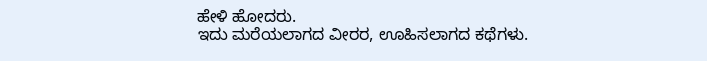ಹೇಳಿ ಹೋದರು.
ಇದು ಮರೆಯಲಾಗದ ವೀರರ, ಊಹಿಸಲಾಗದ ಕಥೆಗಳು.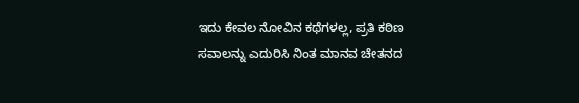ಇದು ಕೇವಲ ನೋವಿನ ಕಥೆಗಳಲ್ಲ, ಪ್ರತಿ ಕಠಿಣ ಸವಾಲನ್ನು ಎದುರಿಸಿ ನಿಂತ ಮಾನವ ಚೇತನದ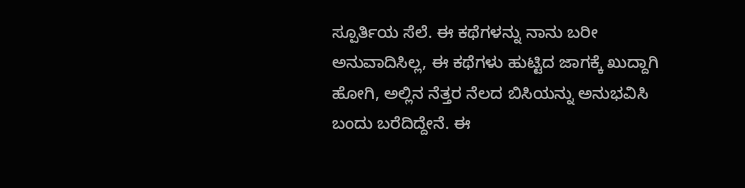ಸ್ಪೂರ್ತಿಯ ಸೆಲೆ. ಈ ಕಥೆಗಳನ್ನು ನಾನು ಬರೀ ಅನುವಾದಿಸಿಲ್ಲ, ಈ ಕಥೆಗಳು ಹುಟ್ಟಿದ ಜಾಗಕ್ಕೆ ಖುದ್ದಾಗಿ ಹೋಗಿ, ಅಲ್ಲಿನ ನೆತ್ತರ ನೆಲದ ಬಿಸಿಯನ್ನು ಅನುಭವಿಸಿ ಬಂದು ಬರೆದಿದ್ದೇನೆ. ಈ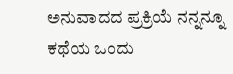ಅನುವಾದದ ಪ್ರಕ್ರಿಯೆ ನನ್ನನ್ನೂ ಕಥೆಯ ಒಂದು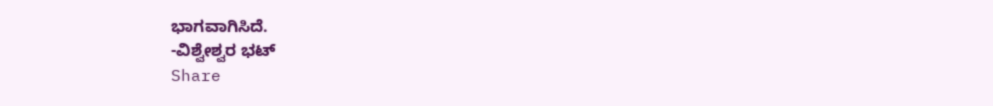ಭಾಗವಾಗಿಸಿದೆ.
-ವಿಶ್ವೇಶ್ವರ ಭಟ್
Share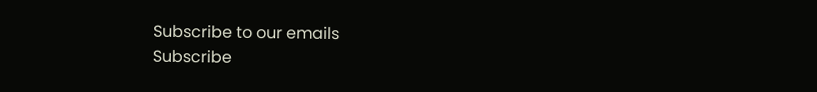Subscribe to our emails
Subscribe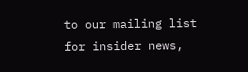to our mailing list for insider news,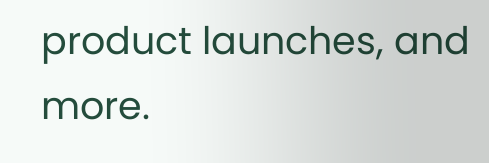product launches, and more.